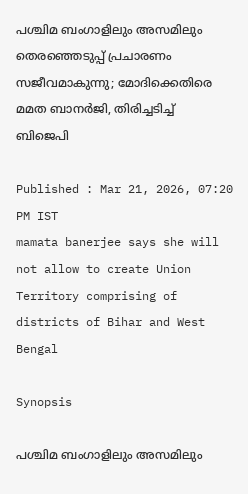പശ്ചിമ ബംഗാളിലും അസമിലും തെരഞ്ഞെടുപ്പ് പ്രചാരണം സജീവമാകുന്നു; മോദിക്കെതിരെ മമത ബാനര്‍ജി, തിരിച്ചടിച്ച് ബിജെപി

Published : Mar 21, 2026, 07:20 PM IST
mamata banerjee says she will not allow to create Union Territory comprising of districts of Bihar and West Bengal

Synopsis

പശ്ചിമ ബംഗാളിലും അസമിലും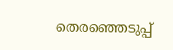തെരഞ്ഞെടുപ്പ്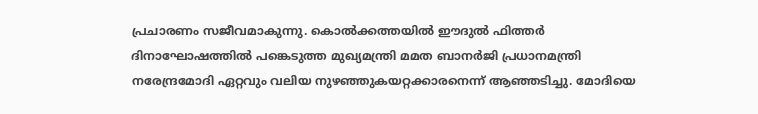പ്രചാരണം സജീവമാകുന്നു. കൊൽക്കത്തയിൽ ഈദുൽ ഫിത്തർ ദിനാഘോഷത്തിൽ പങ്കെടുത്ത മുഖ്യമന്ത്രി മമത ബാനർജി പ്രധാനമന്ത്രി നരേന്ദ്രമോദി ഏറ്റവും വലിയ നുഴഞ്ഞുകയറ്റക്കാരനെന്ന് ആഞ്ഞടിച്ചു. മോദിയെ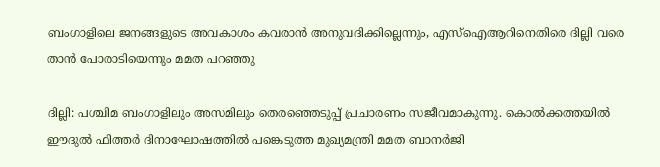ബംഗാളിലെ ജനങ്ങളുടെ അവകാശം കവരാൻ അനുവദിക്കില്ലെന്നും, എസ്ഐആറിനെതിരെ ദില്ലി വരെ താൻ പോരാടിയെന്നും മമത പറഞ്ഞു

ദില്ലി: പശ്ചിമ ബംഗാളിലും അസമിലും തെരഞ്ഞെടുപ്പ് പ്രചാരണം സജീവമാകുന്നു. കൊൽക്കത്തയിൽ ഈദുൽ ഫിത്തർ ദിനാഘോഷത്തിൽ പങ്കെടുത്ത മുഖ്യമന്ത്രി മമത ബാനർജി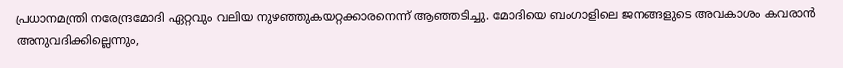പ്രധാനമന്ത്രി നരേന്ദ്രമോദി ഏറ്റവും വലിയ നുഴഞ്ഞുകയറ്റക്കാരനെന്ന് ആഞ്ഞടിച്ചു. മോദിയെ ബംഗാളിലെ ജനങ്ങളുടെ അവകാശം കവരാൻ അനുവദിക്കില്ലെന്നും,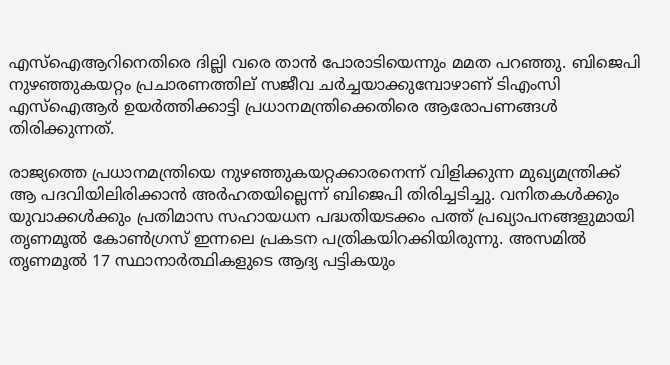എസ്ഐആറിനെതിരെ ദില്ലി വരെ താൻ പോരാടിയെന്നും മമത പറഞ്ഞു. ബിജെപി നുഴഞ്ഞുകയറ്റം പ്രചാരണത്തില് സജീവ ചർച്ചയാക്കുമ്പോഴാണ് ടിഎംസി എസ്ഐആർ ഉയർത്തിക്കാട്ടി പ്രധാനമന്ത്രിക്കെതിരെ ആരോപണങ്ങൾ തിരിക്കുന്നത്.

രാജ്യത്തെ പ്രധാനമന്ത്രിയെ നുഴഞ്ഞുകയറ്റക്കാരനെന്ന് വിളിക്കുന്ന മുഖ്യമന്ത്രിക്ക് ആ പദവിയിലിരിക്കാൻ അർഹതയില്ലെന്ന് ബിജെപി തിരിച്ചടിച്ചു. വനിതകൾക്കും യുവാക്കൾക്കും പ്രതിമാസ സഹായധന പദ്ധതിയടക്കം പത്ത് പ്രഖ്യാപനങ്ങളുമായി തൃണമൂൽ കോൺഗ്രസ് ഇന്നലെ പ്രകടന പത്രികയിറക്കിയിരുന്നു. അസമിൽ തൃണമൂൽ 17 സ്ഥാനാർത്ഥികളുടെ ആദ്യ പട്ടികയും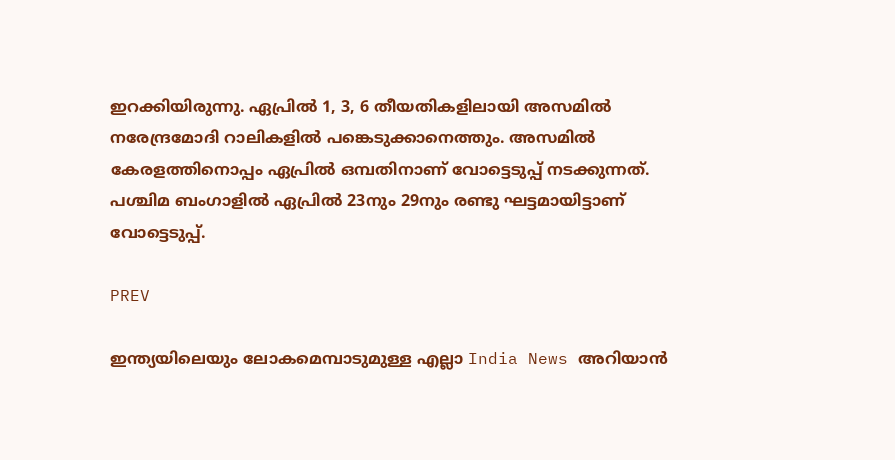ഇറക്കിയിരുന്നു. ഏപ്രിൽ 1, 3, 6 തീയതികളിലായി അസമിൽ നരേന്ദ്രമോദി റാലികളിൽ പങ്കെടുക്കാനെത്തും. അസമിൽ കേരളത്തിനൊപ്പം ഏപ്രിൽ ഒമ്പതിനാണ് വോട്ടെടുപ്പ് നടക്കുന്നത്. പശ്ചിമ ബംഗാളിൽ ഏപ്രിൽ 23നും 29നും രണ്ടു ഘട്ടമായിട്ടാണ് വോട്ടെടുപ്പ്.

PREV

ഇന്ത്യയിലെയും ലോകമെമ്പാടുമുള്ള എല്ലാ India News അറിയാൻ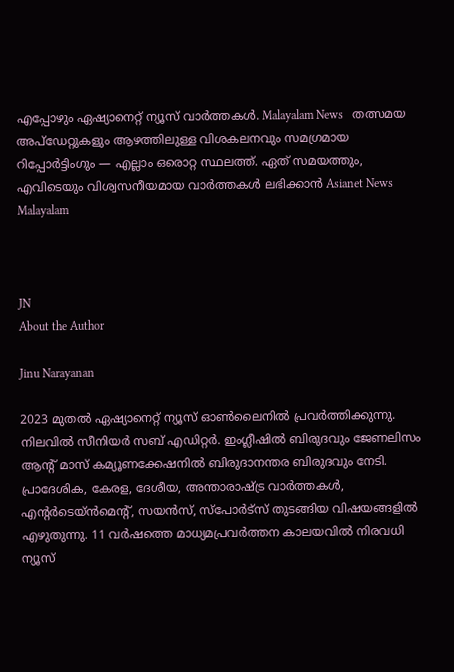എപ്പോഴും ഏഷ്യാനെറ്റ് ന്യൂസ് വാർത്തകൾ. Malayalam News   തത്സമയ അപ്‌ഡേറ്റുകളും ആഴത്തിലുള്ള വിശകലനവും സമഗ്രമായ റിപ്പോർട്ടിംഗും — എല്ലാം ഒരൊറ്റ സ്ഥലത്ത്. ഏത് സമയത്തും, എവിടെയും വിശ്വസനീയമായ വാർത്തകൾ ലഭിക്കാൻ Asianet News Malayalam



JN
About the Author

Jinu Narayanan

2023 മുതൽ ഏഷ്യാനെറ്റ് ന്യൂസ് ഓണ്‍ലൈനിൽ പ്രവര്‍ത്തിക്കുന്നു. നിലവിൽ സീനിയര്‍ സബ് എഡിറ്റര്‍. ഇംഗ്ലീഷിൽ ബിരുദവും ജേണലിസം ആന്‍റ് മാസ് കമ്യൂണക്കേഷനിൽ ബിരുദാനന്തര ബിരുദവും നേടി. പ്രാദേശിക, കേരള, ദേശീയ, അന്താരാഷ്ട്ര വാര്‍ത്തകള്‍, എന്റർടെയ്ൻമെൻ്റ്, സയൻസ്, സ്പോര്‍ട്സ് തുടങ്ങിയ വിഷയങ്ങളിൽ എഴുതുന്നു. 11 വര്‍ഷത്തെ മാധ്യമപ്രവര്‍ത്തന കാലയവിൽ നിരവധി ന്യൂസ്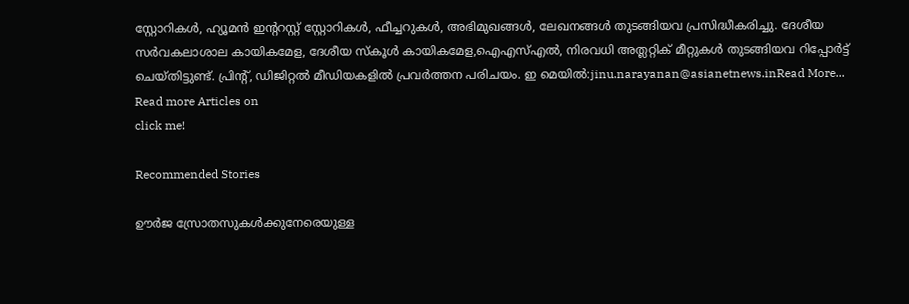സ്റ്റോറികള്‍, ഹ്യൂമൻ ഇന്‍ററസ്റ്റ് സ്റ്റോറികള്‍, ഫീച്ചറുകള്‍, അഭിമുഖങ്ങള്‍, ലേഖനങ്ങള്‍ തുടങ്ങിയവ പ്രസിദ്ധീകരിച്ചു. ദേശീയ സര്‍വകലാശാല കായികമേള, ദേശീയ സ്കൂള്‍ കായികമേള,ഐഎസ്എൽ, നിരവധി അത്ലറ്റിക് മീറ്റുകള്‍ തുടങ്ങിയവ റിപ്പോര്‍ട്ട് ചെയ്തിട്ടുണ്ട്. പ്രിന്‍റ്, ഡിജിറ്റൽ മീഡിയകളിൽ പ്രവര്‍ത്തന പരിചയം. ഇ മെയിൽ:jinu.narayanan@asianetnews.inRead More...
Read more Articles on
click me!

Recommended Stories

ഊര്‍ജ സ്രോതസുകള്‍ക്കുനേരെയുള്ള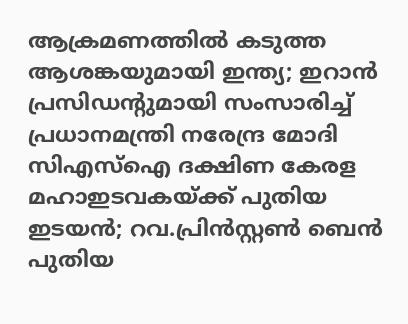ആക്രമണത്തിൽ കടുത്ത ആശങ്കയുമായി ഇന്ത്യ; ഇറാൻ പ്രസിഡന്‍റുമായി സംസാരിച്ച് പ്രധാനമന്ത്രി നരേന്ദ്ര മോദി
സിഎസ്ഐ ദക്ഷിണ കേരള മഹാഇടവകയ്ക്ക് പുതിയ ഇടയൻ; റവ.പ്രിൻസ്റ്റൺ ബെൻ പുതിയ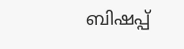ബിഷപ്പ്